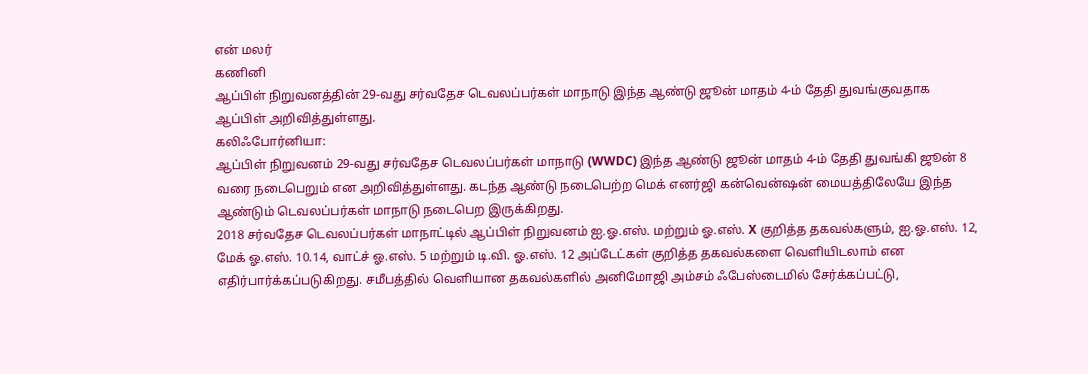என் மலர்
கணினி
ஆப்பிள் நிறுவனத்தின் 29-வது சர்வதேச டெவலப்பர்கள் மாநாடு இந்த ஆண்டு ஜூன் மாதம் 4-ம் தேதி துவங்குவதாக ஆப்பிள் அறிவித்துள்ளது.
கலிஃபோர்னியா:
ஆப்பிள் நிறுவனம் 29-வது சர்வதேச டெவலப்பர்கள் மாநாடு (WWDC) இந்த ஆண்டு ஜூன் மாதம் 4-ம் தேதி துவங்கி ஜூன் 8 வரை நடைபெறும் என அறிவித்துள்ளது. கடந்த ஆண்டு நடைபெற்ற மெக் எனர்ஜி கன்வென்ஷன் மையத்திலேயே இந்த ஆண்டும் டெவலப்பர்கள் மாநாடு நடைபெற இருக்கிறது.
2018 சர்வதேச டெவலப்பர்கள் மாநாட்டில் ஆப்பிள் நிறுவனம் ஐ.ஓ.எஸ். மற்றும் ஓ.எஸ். X குறித்த தகவல்களும், ஐ.ஓ.எஸ். 12, மேக் ஓ.எஸ். 10.14, வாட்ச் ஓ.எஸ். 5 மற்றும் டி.வி. ஓ.எஸ். 12 அப்டேட்கள் குறித்த தகவல்களை வெளியிடலாம் என எதிர்பார்க்கப்படுகிறது. சமீபத்தில் வெளியான தகவல்களில் அனிமோஜி அம்சம் ஃபேஸ்டைமில் சேர்க்கப்பட்டு,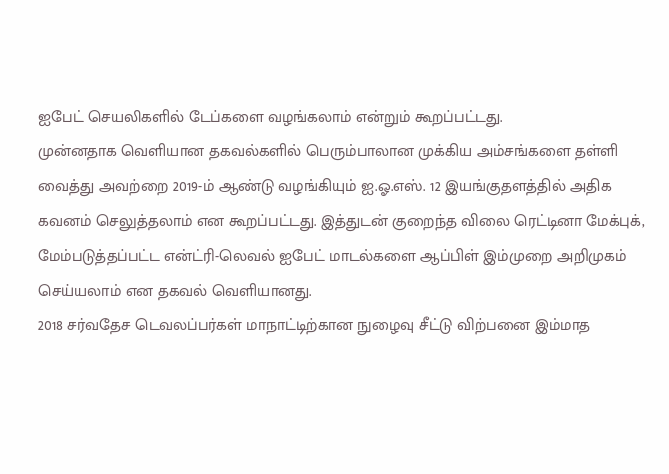ஐபேட் செயலிகளில் டேப்களை வழங்கலாம் என்றும் கூறப்பட்டது.
முன்னதாக வெளியான தகவல்களில் பெரும்பாலான முக்கிய அம்சங்களை தள்ளி வைத்து அவற்றை 2019-ம் ஆண்டு வழங்கியும் ஐ.ஓ.எஸ். 12 இயங்குதளத்தில் அதிக கவனம் செலுத்தலாம் என கூறப்பட்டது. இத்துடன் குறைந்த விலை ரெட்டினா மேக்புக், மேம்படுத்தப்பட்ட என்ட்ரி-லெவல் ஐபேட் மாடல்களை ஆப்பிள் இம்முறை அறிமுகம் செய்யலாம் என தகவல் வெளியானது.
2018 சர்வதேச டெவலப்பர்கள் மாநாட்டிற்கான நுழைவு சீட்டு விற்பனை இம்மாத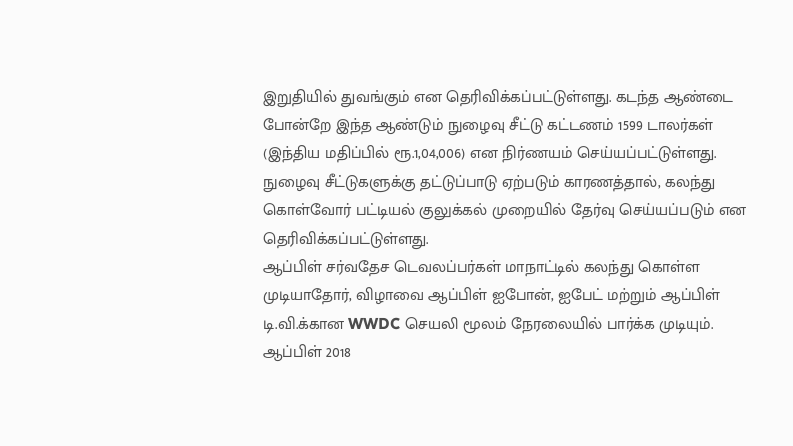இறுதியில் துவங்கும் என தெரிவிக்கப்பட்டுள்ளது. கடந்த ஆண்டை போன்றே இந்த ஆண்டும் நுழைவு சீட்டு கட்டணம் 1599 டாலர்கள் (இந்திய மதிப்பில் ரூ.1,04,006) என நிர்ணயம் செய்யப்பட்டுள்ளது. நுழைவு சீட்டுகளுக்கு தட்டுப்பாடு ஏற்படும் காரணத்தால், கலந்து கொள்வோர் பட்டியல் குலுக்கல் முறையில் தேர்வு செய்யப்படும் என தெரிவிக்கப்பட்டுள்ளது.
ஆப்பிள் சர்வதேச டெவலப்பர்கள் மாநாட்டில் கலந்து கொள்ள முடியாதோர், விழாவை ஆப்பிள் ஐபோன், ஐபேட் மற்றும் ஆப்பிள் டி.வி.க்கான WWDC செயலி மூலம் நேரலையில் பார்க்க முடியும். ஆப்பிள் 2018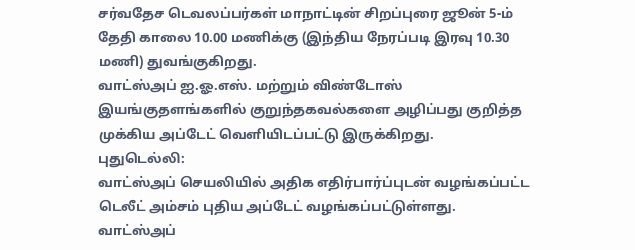சர்வதேச டெவலப்பர்கள் மாநாட்டின் சிறப்புரை ஜூன் 5-ம் தேதி காலை 10.00 மணிக்கு (இந்திய நேரப்படி இரவு 10.30 மணி) துவங்குகிறது.
வாட்ஸ்அப் ஐ.ஓ.எஸ். மற்றும் விண்டோஸ் இயங்குதளங்களில் குறுந்தகவல்களை அழிப்பது குறித்த முக்கிய அப்டேட் வெளியிடப்பட்டு இருக்கிறது.
புதுடெல்லி:
வாட்ஸ்அப் செயலியில் அதிக எதிர்பார்ப்புடன் வழங்கப்பட்ட டெலீட் அம்சம் புதிய அப்டேட் வழங்கப்பட்டுள்ளது. வாட்ஸ்அப்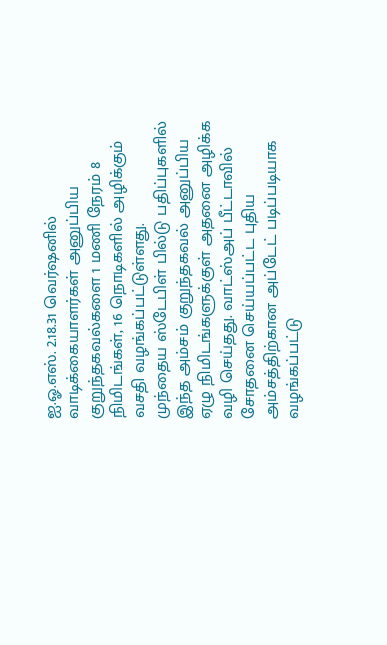ஐ.ஓ.எஸ். 2.18.31 வெர்ஷனில் வாடிக்கையாளர்கள் அனுப்பிய குறுந்தகவல்களை 1 மணி நேரம் 8 நிமிடங்கள், 16 நொடிகளில் அழிக்கும் வசதி வழங்கப்பட்டுள்ளது.
முந்தைய ஸ்டேபிள் பில்டு பதிப்புகளில் இந்த அம்சம் குறுந்தகவல் அனுப்பிய ஏழு நிமிடங்களுக்குள் அதனை அழிக்க வழி செய்தது. வாட்ஸ்அப் பீட்டாவில் சோதனை செய்யப்பட்ட புதிய அம்சத்திற்கான அப்டேட் படிப்படியாக வழங்கப்பட்டு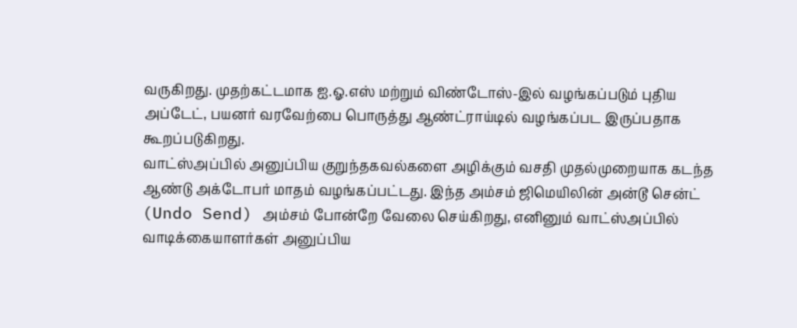வருகிறது. முதற்கட்டமாக ஐ.ஓ.எஸ் மற்றும் விண்டோஸ்-இல் வழங்கப்படும் புதிய அப்டேட், பயனர் வரவேற்பை பொருத்து ஆண்ட்ராய்டில் வழங்கப்பட இருப்பதாக கூறப்படுகிறது.
வாட்ஸ்அப்பில் அனுப்பிய குறுந்தகவல்களை அழிக்கும் வசதி முதல்முறையாக கடந்த ஆண்டு அக்டோபர் மாதம் வழங்கப்பட்டது. இந்த அம்சம் ஜிமெயிலின் அன்டூ சென்ட் (Undo Send) அம்சம் போன்றே வேலை செய்கிறது, எனினும் வாட்ஸ்அப்பில் வாடிக்கையாளர்கள் அனுப்பிய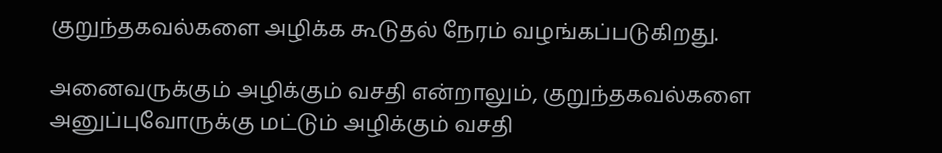குறுந்தகவல்களை அழிக்க கூடுதல் நேரம் வழங்கப்படுகிறது.

அனைவருக்கும் அழிக்கும் வசதி என்றாலும், குறுந்தகவல்களை அனுப்புவோருக்கு மட்டும் அழிக்கும் வசதி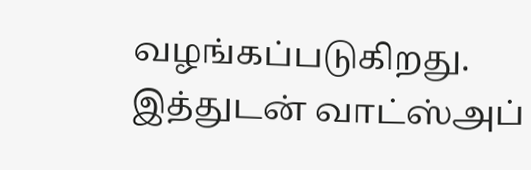வழங்கப்படுகிறது. இத்துடன் வாட்ஸ்அப்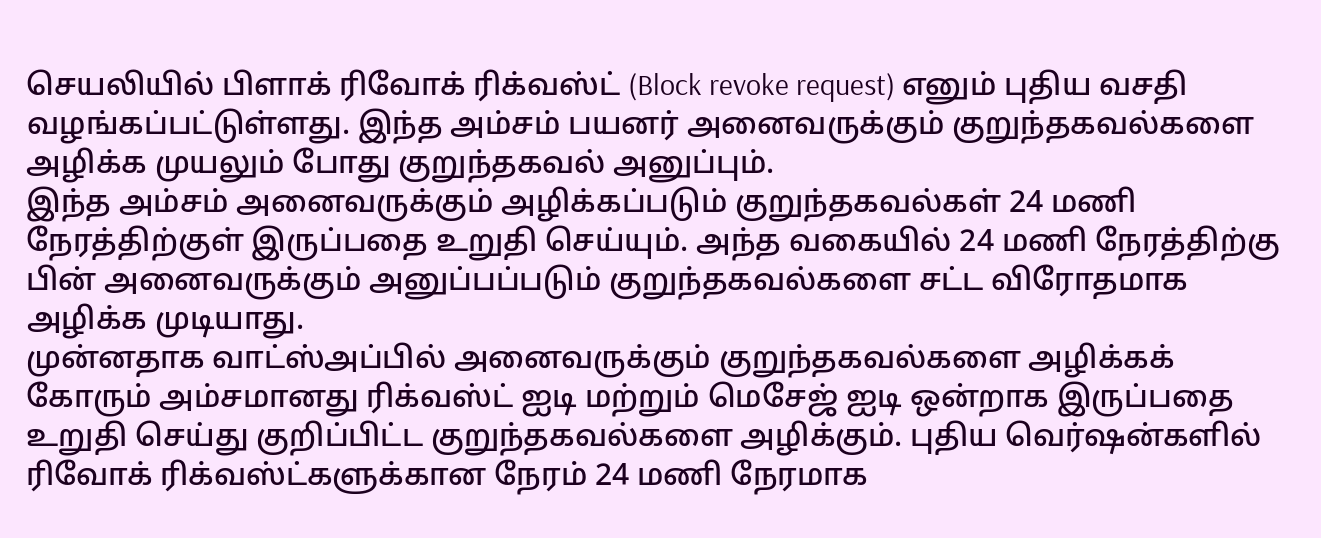செயலியில் பிளாக் ரிவோக் ரிக்வஸ்ட் (Block revoke request) எனும் புதிய வசதி வழங்கப்பட்டுள்ளது. இந்த அம்சம் பயனர் அனைவருக்கும் குறுந்தகவல்களை அழிக்க முயலும் போது குறுந்தகவல் அனுப்பும்.
இந்த அம்சம் அனைவருக்கும் அழிக்கப்படும் குறுந்தகவல்கள் 24 மணி நேரத்திற்குள் இருப்பதை உறுதி செய்யும். அந்த வகையில் 24 மணி நேரத்திற்கு பின் அனைவருக்கும் அனுப்பப்படும் குறுந்தகவல்களை சட்ட விரோதமாக அழிக்க முடியாது.
முன்னதாக வாட்ஸ்அப்பில் அனைவருக்கும் குறுந்தகவல்களை அழிக்கக் கோரும் அம்சமானது ரிக்வஸ்ட் ஐடி மற்றும் மெசேஜ் ஐடி ஒன்றாக இருப்பதை உறுதி செய்து குறிப்பிட்ட குறுந்தகவல்களை அழிக்கும். புதிய வெர்ஷன்களில் ரிவோக் ரிக்வஸ்ட்களுக்கான நேரம் 24 மணி நேரமாக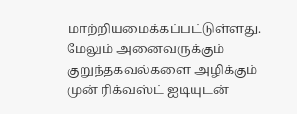மாற்றியமைக்கப்பட்டுள்ளது. மேலும் அனைவருக்கும் குறுந்தகவல்களை அழிக்கும் முன் ரிக்வஸ்ட் ஐடியுடன்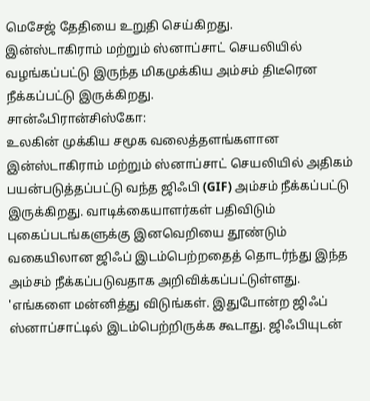மெசேஜ் தேதியை உறுதி செய்கிறது.
இன்ஸ்டாகிராம் மற்றும் ஸ்னாப்சாட் செயலியில் வழங்கப்பட்டு இருந்த மிகமுக்கிய அம்சம் திடீரென நீக்கப்பட்டு இருக்கிறது.
சான்ஃபிரான்சிஸ்கோ:
உலகின் முக்கிய சமூக வலைத்தளங்களான இன்ஸ்டாகிராம் மற்றும் ஸ்னாப்சாட் செயலியில் அதிகம் பயன்படுத்தப்பட்டு வந்த ஜிஃபி (GIF) அம்சம் நீக்கப்பட்டு இருக்கிறது. வாடிக்கையாளர்கள் பதிவிடும் புகைப்படங்களுக்கு இனவெறியை தூண்டும் வகையிலான ஜிஃப் இடம்பெற்றதைத் தொடர்ந்து இந்த அம்சம் நீக்கப்படுவதாக அறிவிக்கப்பட்டுள்ளது.
'எங்களை மன்னித்து விடுங்கள். இதுபோன்ற ஜிஃப் ஸ்னாப்சாட்டில் இடம்பெற்றிருக்க கூடாது. ஜிஃபியுடன்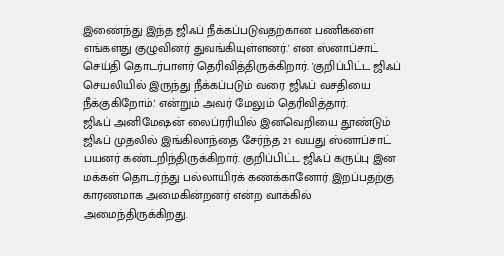இணைந்து இந்த ஜிஃப் நீக்கப்படுவதற்கான பணிகளை எங்களது குழுவினர் துவங்கியுள்ளனர்.' என ஸ்னாப்சாட் செய்தி தொடர்பாளர் தெரிவித்திருக்கிறார். 'குறிப்பிட்ட ஜிஃப் செயலியில் இருந்து நீக்கப்படும் வரை ஜிஃப் வசதியை நீக்குகிறோம்.' என்றும் அவர் மேலும் தெரிவித்தார்.
ஜிஃப் அனிமேஷன் லைப்ரரியில் இனவெறியை தூண்டும் ஜிஃப் முதலில் இங்கிலாந்தை சேர்ந்த 21 வயது ஸ்னாப்சாட் பயனர் கண்டறிந்திருக்கிறார். குறிப்பிட்ட ஜிஃப் கருப்பு இன மக்கள் தொடர்ந்து பல்லாயிரக் கணக்கானோர் இறப்பதற்கு காரணமாக அமைகின்றனர் என்ற வாக்கில் அமைந்திருக்கிறது.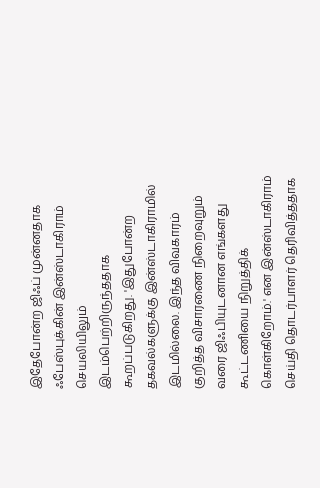இதேபோன்ற ஜிஃப் முன்னதாக ஃபேஸ்புக்கின் இன்ஸ்டாகிராம் செயலியிலும் இடம்பெற்றிருந்ததாக கூறப்படுகிறது. 'இதுபோன்ற தகவல்களுக்கு இன்ஸ்டாகிராமில் இடமில்லை. இந்த விவகாரம் குறித்த விசாரணை நிறைவுறும் வரை ஜிஃபியுடனான எங்களது கூட்டணியை நிறுத்திக் கொள்கிறோம்.' என இன்ஸ்டாகிராம் செய்தி தொடர்பாளர் தெரிவித்ததாக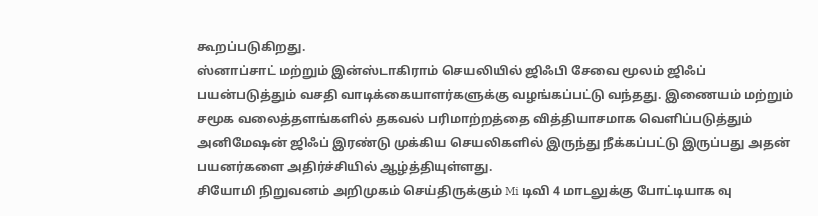கூறப்படுகிறது.
ஸ்னாப்சாட் மற்றும் இன்ஸ்டாகிராம் செயலியில் ஜிஃபி சேவை மூலம் ஜிஃப் பயன்படுத்தும் வசதி வாடிக்கையாளர்களுக்கு வழங்கப்பட்டு வந்தது. இணையம் மற்றும் சமூக வலைத்தளங்களில் தகவல் பரிமாற்றத்தை வித்தியாசமாக வெளிப்படுத்தும் அனிமேஷன் ஜிஃப் இரண்டு முக்கிய செயலிகளில் இருந்து நீக்கப்பட்டு இருப்பது அதன் பயனர்களை அதிர்ச்சியில் ஆழ்த்தியுள்ளது.
சியோமி நிறுவனம் அறிமுகம் செய்திருக்கும் Mi டிவி 4 மாடலுக்கு போட்டியாக வு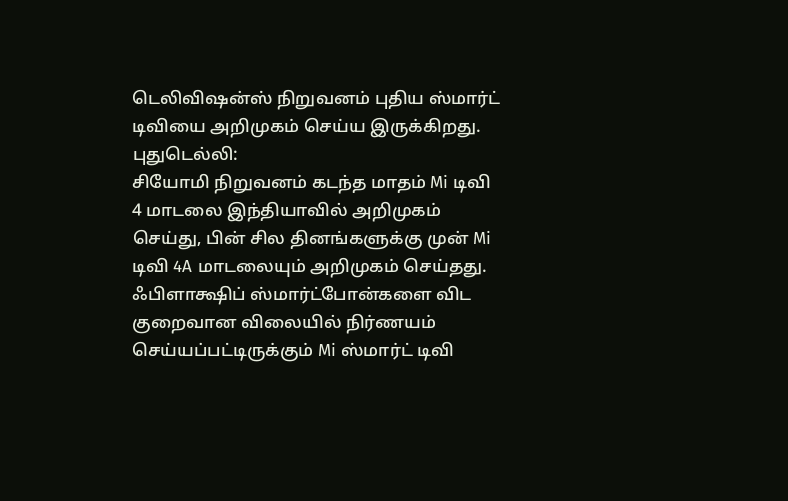டெலிவிஷன்ஸ் நிறுவனம் புதிய ஸ்மார்ட் டிவியை அறிமுகம் செய்ய இருக்கிறது.
புதுடெல்லி:
சியோமி நிறுவனம் கடந்த மாதம் Mi டிவி 4 மாடலை இந்தியாவில் அறிமுகம் செய்து, பின் சில தினங்களுக்கு முன் Mi டிவி 4A மாடலையும் அறிமுகம் செய்தது. ஃபிளாக்ஷிப் ஸ்மார்ட்போன்களை விட குறைவான விலையில் நிர்ணயம் செய்யப்பட்டிருக்கும் Mi ஸ்மார்ட் டிவி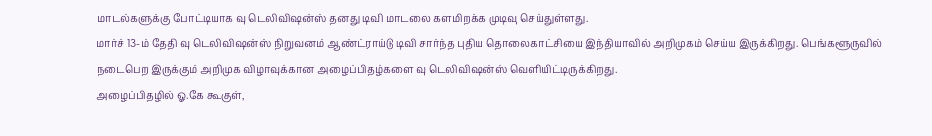மாடல்களுக்கு போட்டியாக வு டெலிவிஷன்ஸ் தனது டிவி மாடலை களமிறக்க முடிவு செய்துள்ளது.
மார்ச் 13-ம் தேதி வு டெலிவிஷன்ஸ் நிறுவனம் ஆண்ட்ராய்டு டிவி சார்ந்த புதிய தொலைகாட்சியை இந்தியாவில் அறிமுகம் செய்ய இருக்கிறது. பெங்களூருவில் நடைபெற இருக்கும் அறிமுக விழாவுக்கான அழைப்பிதழ்களை வு டெலிவிஷன்ஸ் வெளியிட்டிருக்கிறது.
அழைப்பிதழில் ஓ.கே கூகுள்,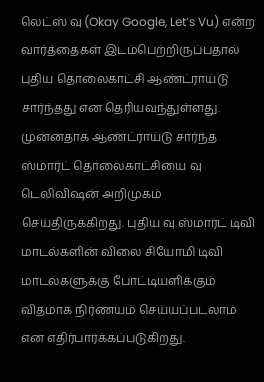லெட்ஸ் வு (Okay Google, Let’s Vu) என்ற வார்த்தைகள் இடம்பெற்றிருப்பதால் புதிய தொலைகாட்சி ஆண்ட்ராய்டு சார்ந்தது என தெரியவந்துள்ளது. முன்னதாக ஆண்ட்ராய்டு சார்ந்த ஸ்மார்ட் தொலைகாட்சியை வு டெலிவிஷன் அறிமுகம் செய்திருக்கிறது. புதிய வு ஸ்மார்ட் டிவி மாடல்களின் விலை சியோமி டிவி மாடல்களுக்கு போட்டியளிக்கும் விதமாக நிர்ணயம் செய்யப்படலாம் என எதிர்பார்க்கப்படுகிறது.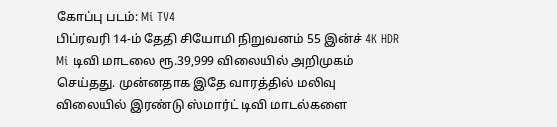கோப்பு படம்: Mi TV4
பிப்ரவரி 14-ம் தேதி சியோமி நிறுவனம் 55 இன்ச் 4K HDR Mi டிவி மாடலை ரூ.39,999 விலையில் அறிமுகம் செய்தது. முன்னதாக இதே வாரத்தில் மலிவு விலையில் இரண்டு ஸ்மார்ட் டிவி மாடல்களை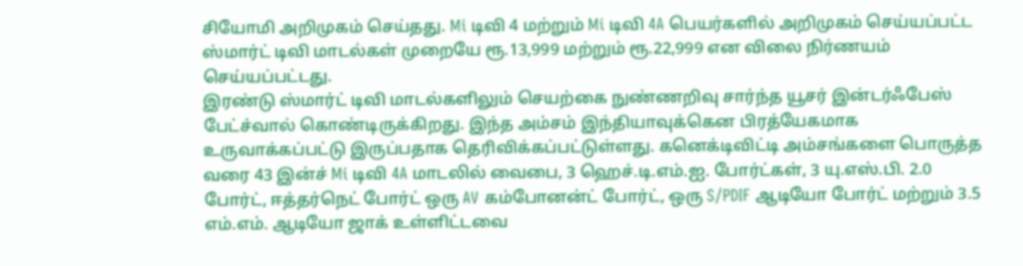சியோமி அறிமுகம் செய்தது. Mi டிவி 4 மற்றும் Mi டிவி 4A பெயர்களில் அறிமுகம் செய்யப்பட்ட ஸ்மார்ட் டிவி மாடல்கள் முறையே ரூ.13,999 மற்றும் ரூ.22,999 என விலை நிர்ணயம் செய்யப்பட்டது.
இரண்டு ஸ்மார்ட் டிவி மாடல்களிலும் செயற்கை நுண்ணறிவு சார்ந்த யூசர் இன்டர்ஃபேஸ் பேட்ச்வால் கொண்டிருக்கிறது. இந்த அம்சம் இந்தியாவுக்கென பிரத்யேகமாக உருவாக்கப்பட்டு இருப்பதாக தெரிவிக்கப்பட்டுள்ளது. கனெக்டிவிட்டி அம்சங்களை பொருத்த வரை 43 இன்ச் Mi டிவி 4A மாடலில் வைபை, 3 ஹெச்.டி.எம்.ஐ. போர்ட்கள், 3 யு.எஸ்.பி. 2.0 போர்ட், ஈத்தர்நெட் போர்ட் ஒரு AV கம்போனன்ட் போர்ட், ஒரு S/PDIF ஆடியோ போர்ட் மற்றும் 3.5 எம்.எம். ஆடியோ ஜாக் உள்ளிட்டவை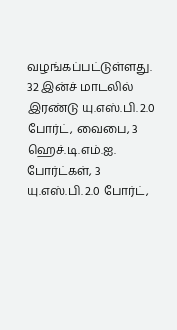வழங்கப்பட்டுள்ளது.
32 இன்ச் மாடலில் இரண்டு யு.எஸ்.பி. 2.0 போர்ட், வைபை, 3 ஹெச்.டி.எம்.ஐ. போர்ட்கள், 3 யு.எஸ்.பி. 2.0 போர்ட்,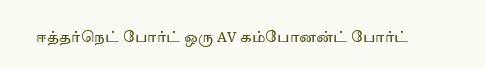ஈத்தர்நெட் போர்ட் ஒரு AV கம்போனன்ட் போர்ட்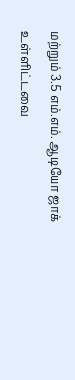மற்றும் 3.5 எம்.எம். ஆடியோ ஜாக் உள்ளிட்டவை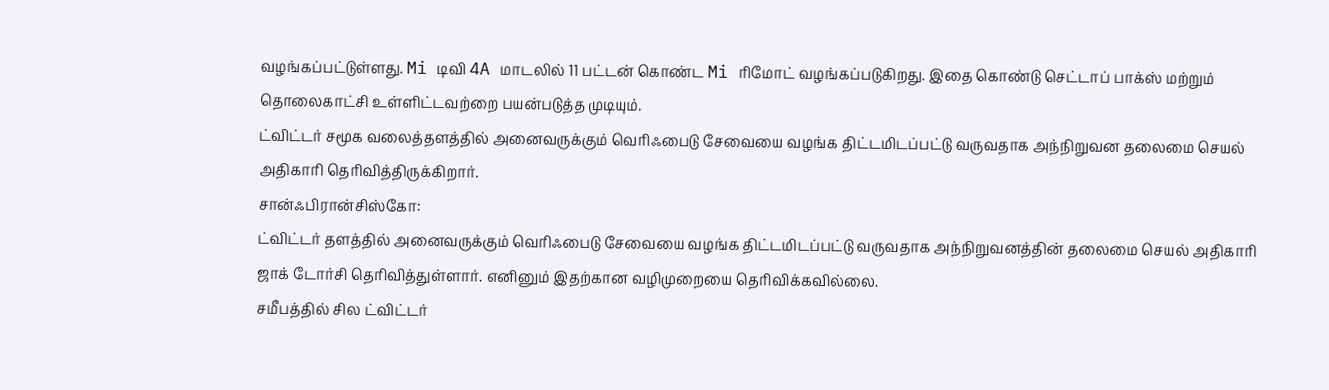வழங்கப்பட்டுள்ளது. Mi டிவி 4A மாடலில் 11 பட்டன் கொண்ட Mi ரிமோட் வழங்கப்படுகிறது. இதை கொண்டு செட்டாப் பாக்ஸ் மற்றும் தொலைகாட்சி உள்ளிட்டவற்றை பயன்படுத்த முடியும்.
ட்விட்டர் சமூக வலைத்தளத்தில் அனைவருக்கும் வெரிஃபைடு சேவையை வழங்க திட்டமிடப்பட்டு வருவதாக அந்நிறுவன தலைமை செயல் அதிகாரி தெரிவித்திருக்கிறார்.
சான்ஃபிரான்சிஸ்கோ:
ட்விட்டர் தளத்தில் அனைவருக்கும் வெரிஃபைடு சேவையை வழங்க திட்டமிடப்பட்டு வருவதாக அந்நிறுவனத்தின் தலைமை செயல் அதிகாரி ஜாக் டோர்சி தெரிவித்துள்ளார். எனினும் இதற்கான வழிமுறையை தெரிவிக்கவில்லை.
சமீபத்தில் சில ட்விட்டர்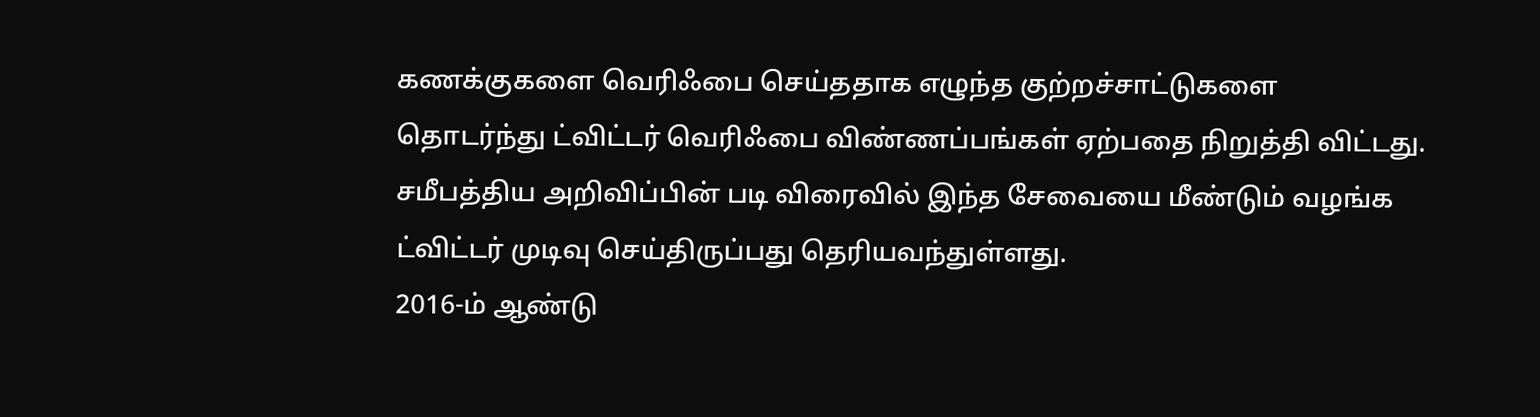கணக்குகளை வெரிஃபை செய்ததாக எழுந்த குற்றச்சாட்டுகளை தொடர்ந்து ட்விட்டர் வெரிஃபை விண்ணப்பங்கள் ஏற்பதை நிறுத்தி விட்டது. சமீபத்திய அறிவிப்பின் படி விரைவில் இந்த சேவையை மீண்டும் வழங்க ட்விட்டர் முடிவு செய்திருப்பது தெரியவந்துள்ளது.
2016-ம் ஆண்டு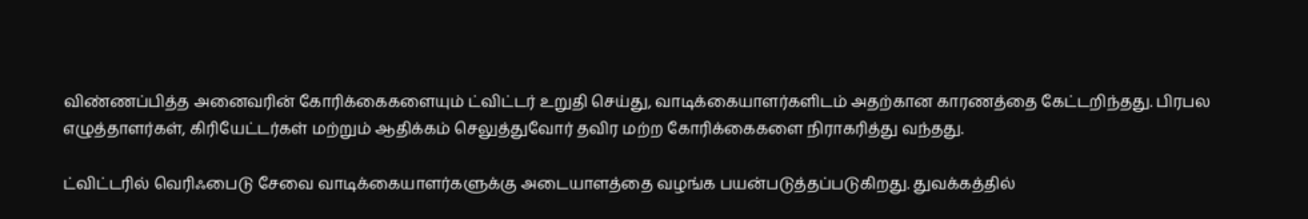விண்ணப்பித்த அனைவரின் கோரிக்கைகளையும் ட்விட்டர் உறுதி செய்து, வாடிக்கையாளர்களிடம் அதற்கான காரணத்தை கேட்டறிந்தது. பிரபல எழுத்தாளர்கள், கிரியேட்டர்கள் மற்றும் ஆதிக்கம் செலுத்துவோர் தவிர மற்ற கோரிக்கைகளை நிராகரித்து வந்தது.

ட்விட்டரில் வெரிஃபைடு சேவை வாடிக்கையாளர்களுக்கு அடையாளத்தை வழங்க பயன்படுத்தப்படுகிறது. துவக்கத்தில்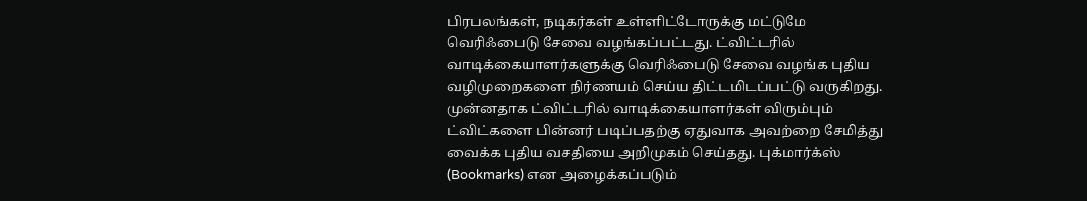பிரபலங்கள், நடிகர்கள் உள்ளிட்டோருக்கு மட்டுமே வெரிஃபைடு சேவை வழங்கப்பட்டது. ட்விட்டரில் வாடிக்கையாளர்களுக்கு வெரிஃபைடு சேவை வழங்க புதிய வழிமுறைகளை நிர்ணயம் செய்ய திட்டமிடப்பட்டு வருகிறது.
முன்னதாக ட்விட்டரில் வாடிக்கையாளர்கள் விரும்பும் ட்விட்களை பின்னர் படிப்பதற்கு ஏதுவாக அவற்றை சேமித்து வைக்க புதிய வசதியை அறிமுகம் செய்தது. புக்மார்க்ஸ் (Bookmarks) என அழைக்கப்படும்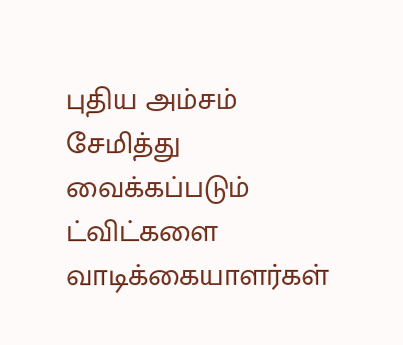புதிய அம்சம் சேமித்து வைக்கப்படும் ட்விட்களை வாடிக்கையாளர்கள்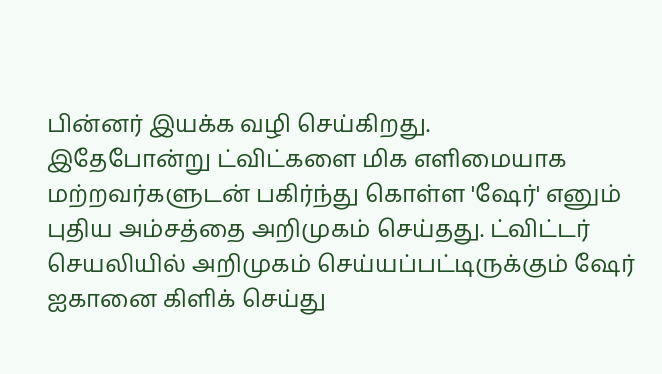பின்னர் இயக்க வழி செய்கிறது.
இதேபோன்று ட்விட்களை மிக எளிமையாக மற்றவர்களுடன் பகிர்ந்து கொள்ள 'ஷேர்' எனும் புதிய அம்சத்தை அறிமுகம் செய்தது. ட்விட்டர் செயலியில் அறிமுகம் செய்யப்பட்டிருக்கும் ஷேர் ஐகானை கிளிக் செய்து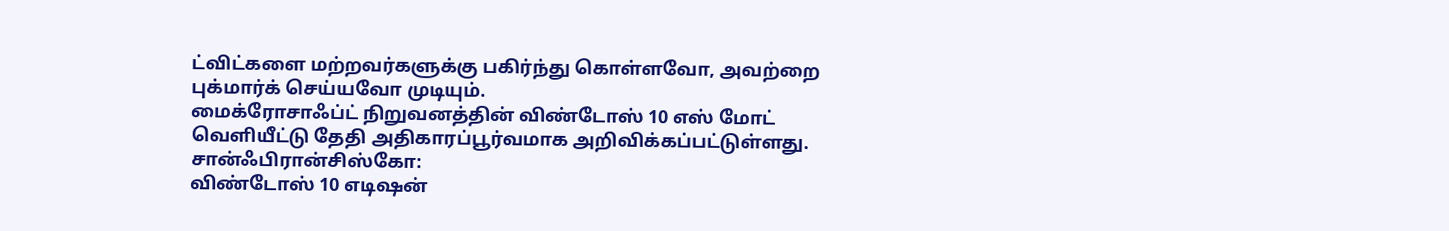ட்விட்களை மற்றவர்களுக்கு பகிர்ந்து கொள்ளவோ, அவற்றை புக்மார்க் செய்யவோ முடியும்.
மைக்ரோசாஃப்ட் நிறுவனத்தின் விண்டோஸ் 10 எஸ் மோட் வெளியீட்டு தேதி அதிகாரப்பூர்வமாக அறிவிக்கப்பட்டுள்ளது.
சான்ஃபிரான்சிஸ்கோ:
விண்டோஸ் 10 எடிஷன்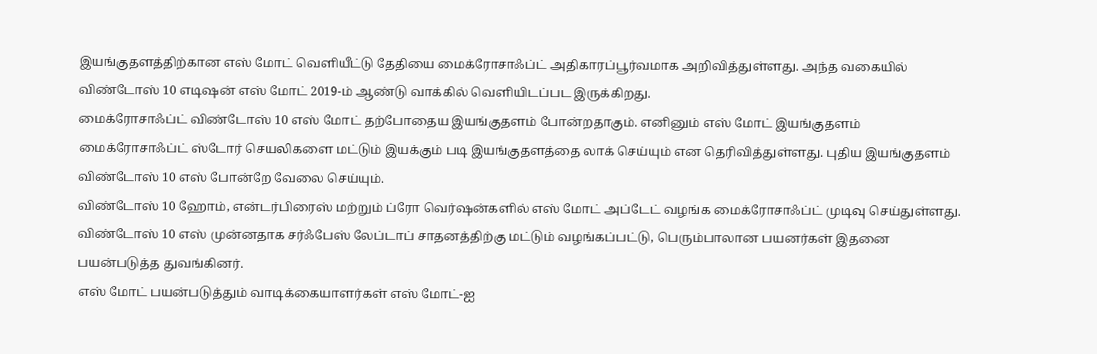இயங்குதளத்திற்கான எஸ் மோட் வெளியீட்டு தேதியை மைக்ரோசாஃப்ட் அதிகாரப்பூர்வமாக அறிவித்துள்ளது. அந்த வகையில் விண்டோஸ் 10 எடிஷன் எஸ் மோட் 2019-ம் ஆண்டு வாக்கில் வெளியிடப்பட இருக்கிறது.
மைக்ரோசாஃப்ட் விண்டோஸ் 10 எஸ் மோட் தற்போதைய இயங்குதளம் போன்றதாகும். எனினும் எஸ் மோட் இயங்குதளம் மைக்ரோசாஃப்ட் ஸ்டோர் செயலிகளை மட்டும் இயக்கும் படி இயங்குதளத்தை லாக் செய்யும் என தெரிவித்துள்ளது. புதிய இயங்குதளம் விண்டோஸ் 10 எஸ் போன்றே வேலை செய்யும்.
விண்டோஸ் 10 ஹோம், என்டர்பிரைஸ் மற்றும் ப்ரோ வெர்ஷன்களில் எஸ் மோட் அப்டேட் வழங்க மைக்ரோசாஃப்ட் முடிவு செய்துள்ளது. விண்டோஸ் 10 எஸ் முன்னதாக சர்ஃபேஸ் லேப்டாப் சாதனத்திற்கு மட்டும் வழங்கப்பட்டு, பெரும்பாலான பயனர்கள் இதனை பயன்படுத்த துவங்கினர்.
எஸ் மோட் பயன்படுத்தும் வாடிக்கையாளர்கள் எஸ் மோட்-ஐ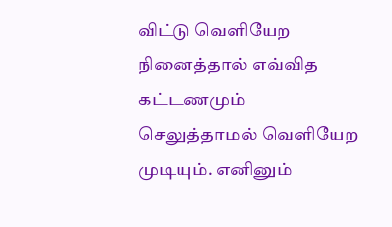விட்டு வெளியேற நினைத்தால் எவ்வித கட்டணமும் செலுத்தாமல் வெளியேற முடியும். எனினும்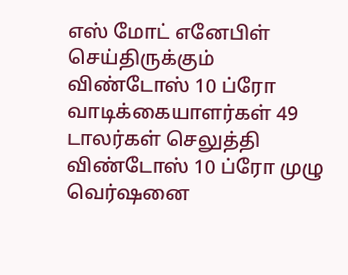எஸ் மோட் எனேபிள் செய்திருக்கும் விண்டோஸ் 10 ப்ரோ வாடிக்கையாளர்கள் 49 டாலர்கள் செலுத்தி விண்டோஸ் 10 ப்ரோ முழு வெர்ஷனை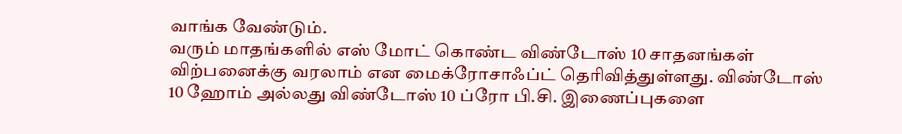வாங்க வேண்டும்.
வரும் மாதங்களில் எஸ் மோட் கொண்ட விண்டோஸ் 10 சாதனங்கள் விற்பனைக்கு வரலாம் என மைக்ரோசாஃப்ட் தெரிவித்துள்ளது. விண்டோஸ் 10 ஹோம் அல்லது விண்டோஸ் 10 ப்ரோ பி.சி. இணைப்புகளை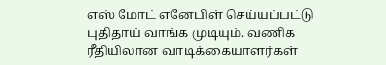எஸ் மோட் எனேபிள் செய்யப்பட்டு புதிதாய் வாங்க முடியும். வணிக ரீதியிலான வாடிக்கையாளர்கள்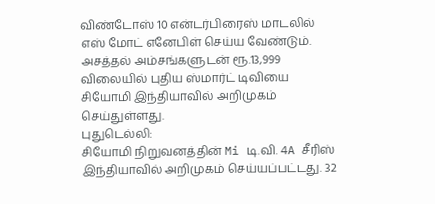விண்டோஸ் 10 என்டர்பிரைஸ் மாடலில் எஸ் மோட் எனேபிள் செய்ய வேண்டும்.
அசத்தல் அம்சங்களுடன் ரூ.13,999 விலையில் புதிய ஸ்மார்ட் டிவியை சியோமி இந்தியாவில் அறிமுகம் செய்துள்ளது.
புதுடெல்லி:
சியோமி நிறுவனத்தின் Mi டி.வி. 4A சீரிஸ் இந்தியாவில் அறிமுகம் செய்யப்பட்டது. 32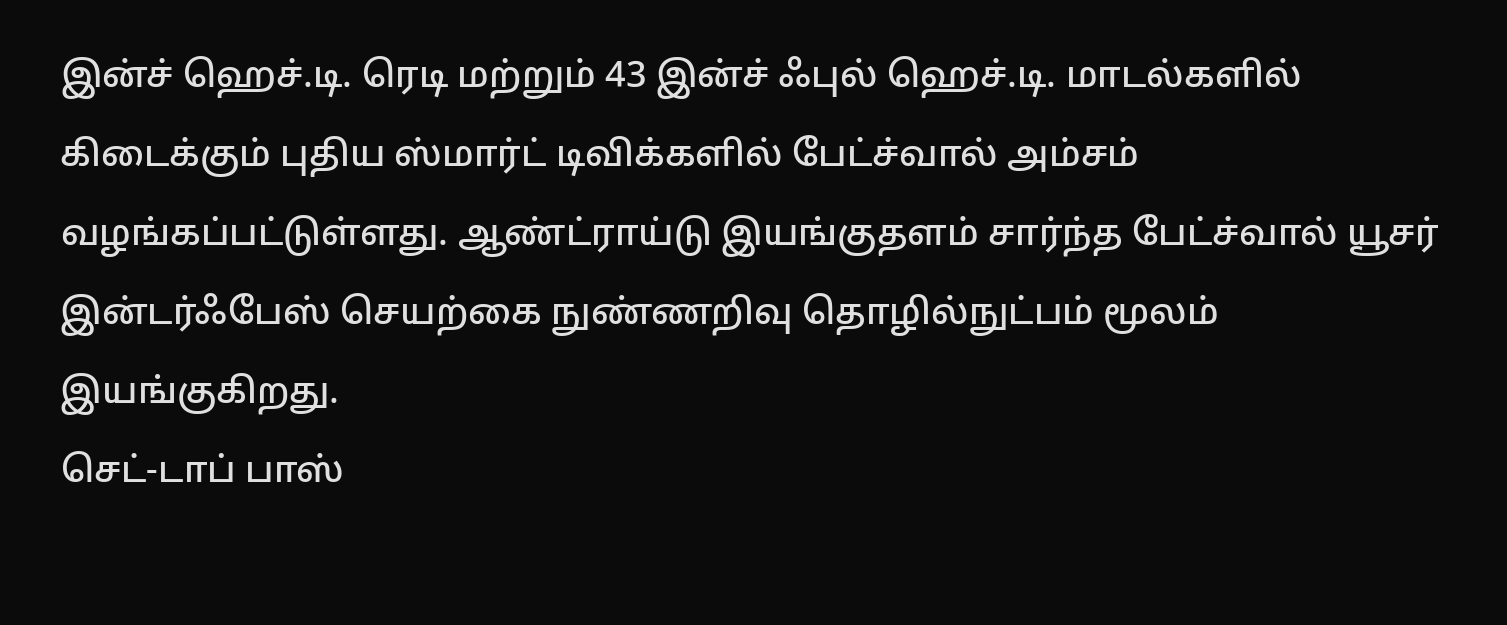இன்ச் ஹெச்.டி. ரெடி மற்றும் 43 இன்ச் ஃபுல் ஹெச்.டி. மாடல்களில் கிடைக்கும் புதிய ஸ்மார்ட் டிவிக்களில் பேட்ச்வால் அம்சம் வழங்கப்பட்டுள்ளது. ஆண்ட்ராய்டு இயங்குதளம் சார்ந்த பேட்ச்வால் யூசர் இன்டர்ஃபேஸ் செயற்கை நுண்ணறிவு தொழில்நுட்பம் மூலம் இயங்குகிறது.
செட்-டாப் பாஸ்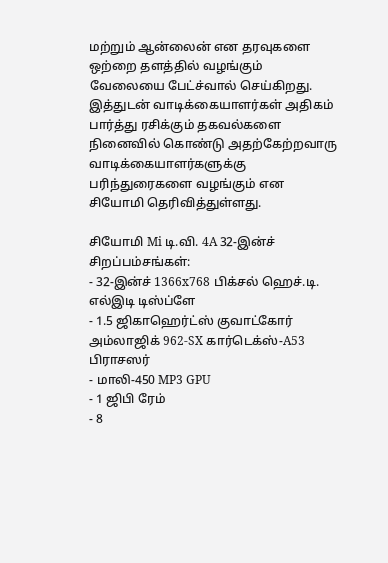மற்றும் ஆன்லைன் என தரவுகளை ஒற்றை தளத்தில் வழங்கும் வேலையை பேட்ச்வால் செய்கிறது. இத்துடன் வாடிக்கையாளர்கள் அதிகம் பார்த்து ரசிக்கும் தகவல்களை நினைவில் கொண்டு அதற்கேற்றவாரு வாடிக்கையாளர்களுக்கு பரிந்துரைகளை வழங்கும் என சியோமி தெரிவித்துள்ளது.

சியோமி Mi டி.வி. 4A 32-இன்ச் சிறப்பம்சங்கள்:
- 32-இன்ச் 1366x768 பிக்சல் ஹெச்.டி. எல்இடி டிஸ்ப்ளே
- 1.5 ஜிகாஹெர்ட்ஸ் குவாட்கோர் அம்லாஜிக் 962-SX கார்டெக்ஸ்-A53 பிராசஸர்
- மாலி-450 MP3 GPU
- 1 ஜிபி ரேம்
- 8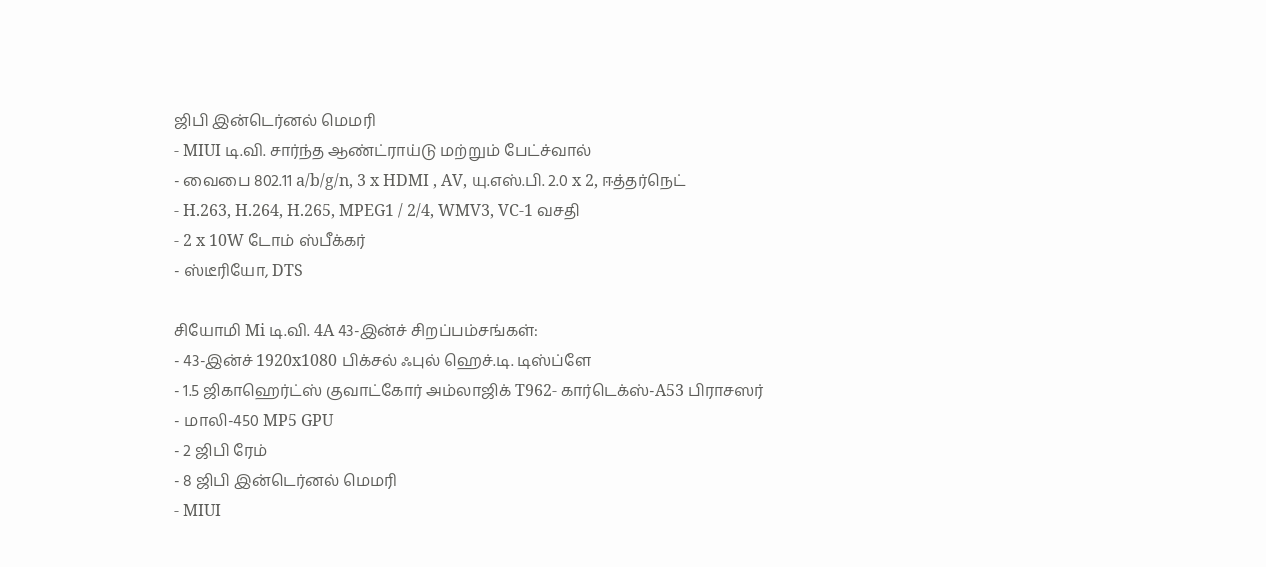ஜிபி இன்டெர்னல் மெமரி
- MIUI டி.வி. சார்ந்த ஆண்ட்ராய்டு மற்றும் பேட்ச்வால்
- வைபை 802.11 a/b/g/n, 3 x HDMI , AV, யு.எஸ்.பி. 2.0 x 2, ஈத்தர்நெட்
- H.263, H.264, H.265, MPEG1 / 2/4, WMV3, VC-1 வசதி
- 2 x 10W டோம் ஸ்பீக்கர்
- ஸ்டீரியோ, DTS

சியோமி Mi டி.வி. 4A 43-இன்ச் சிறப்பம்சங்கள்:
- 43-இன்ச் 1920x1080 பிக்சல் ஃபுல் ஹெச்.டி. டிஸ்ப்ளே
- 1.5 ஜிகாஹெர்ட்ஸ் குவாட்கோர் அம்லாஜிக் T962- கார்டெக்ஸ்-A53 பிராசஸர்
- மாலி-450 MP5 GPU
- 2 ஜிபி ரேம்
- 8 ஜிபி இன்டெர்னல் மெமரி
- MIUI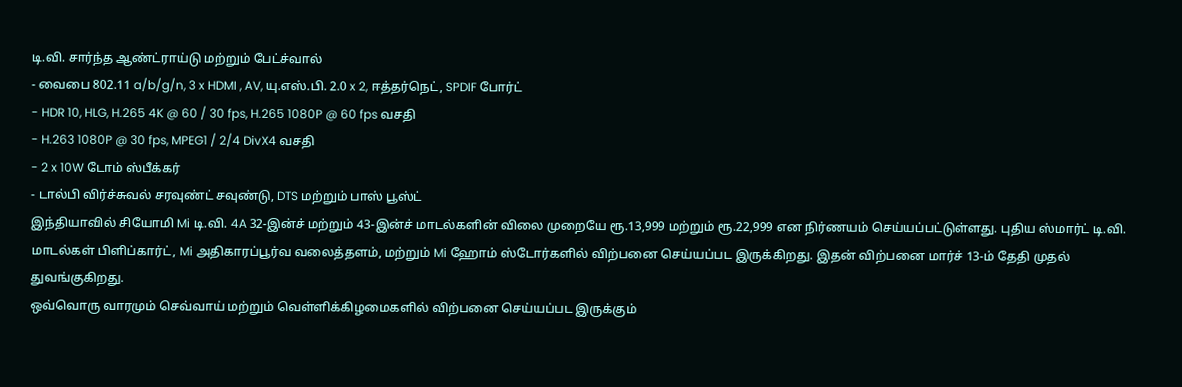டி.வி. சார்ந்த ஆண்ட்ராய்டு மற்றும் பேட்ச்வால்
- வைபை 802.11 a/b/g/n, 3 x HDMI , AV, யு.எஸ்.பி. 2.0 x 2, ஈத்தர்நெட், SPDIF போர்ட்
- HDR 10, HLG, H.265 4K @ 60 / 30 fps, H.265 1080P @ 60 fps வசதி
- H.263 1080P @ 30 fps, MPEG1 / 2/4 DivX4 வசதி
- 2 x 10W டோம் ஸ்பீக்கர்
- டால்பி விர்ச்சுவல் சரவுண்ட் சவுண்டு, DTS மற்றும் பாஸ் பூஸ்ட்
இந்தியாவில் சியோமி Mi டி.வி. 4A 32-இன்ச் மற்றும் 43-இன்ச் மாடல்களின் விலை முறையே ரூ.13,999 மற்றும் ரூ.22,999 என நிர்ணயம் செய்யப்பட்டுள்ளது. புதிய ஸ்மார்ட் டி.வி. மாடல்கள் பிளிப்கார்ட், Mi அதிகாரப்பூர்வ வலைத்தளம், மற்றும் Mi ஹோம் ஸ்டோர்களில் விற்பனை செய்யப்பட இருக்கிறது. இதன் விற்பனை மார்ச் 13-ம் தேதி முதல் துவங்குகிறது.
ஒவ்வொரு வாரமும் செவ்வாய் மற்றும் வெள்ளிக்கிழமைகளில் விற்பனை செய்யப்பட இருக்கும்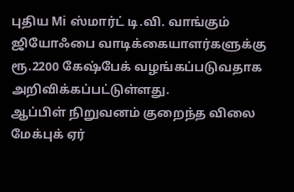புதிய Mi ஸ்மார்ட் டி.வி. வாங்கும் ஜியோஃபை வாடிக்கையாளர்களுக்கு ரூ.2200 கேஷ்பேக் வழங்கப்படுவதாக அறிவிக்கப்பட்டுள்ளது.
ஆப்பிள் நிறுவனம் குறைந்த விலை மேக்புக் ஏர்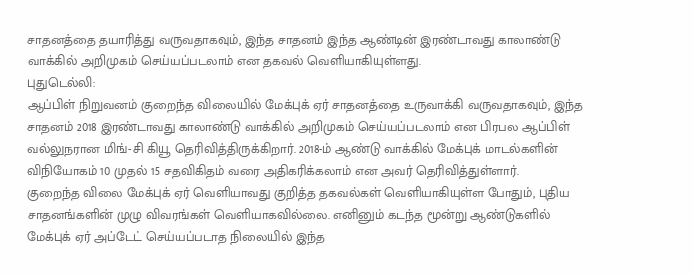சாதனத்தை தயாரித்து வருவதாகவும், இந்த சாதனம் இந்த ஆண்டின் இரண்டாவது காலாண்டு வாக்கில் அறிமுகம் செய்யப்படலாம் என தகவல் வெளியாகியுள்ளது.
புதுடெல்லி:
ஆப்பிள் நிறுவனம் குறைந்த விலையில் மேக்புக் ஏர் சாதனத்தை உருவாக்கி வருவதாகவும், இந்த சாதனம் 2018 இரண்டாவது காலாண்டு வாக்கில் அறிமுகம் செய்யப்படலாம் என பிரபல ஆப்பிள் வல்லுநரான மிங்-சி கியூ தெரிவித்திருக்கிறார். 2018-ம் ஆண்டு வாக்கில் மேக்புக் மாடல்களின் விநியோகம் 10 முதல் 15 சதவிகிதம் வரை அதிகரிக்கலாம் என அவர் தெரிவித்துள்ளார்.
குறைந்த விலை மேக்புக் ஏர் வெளியாவது குறித்த தகவல்கள் வெளியாகியுள்ள போதும், புதிய சாதனங்களின் முழு விவரங்கள் வெளியாகவில்லை. எனினும் கடந்த மூன்று ஆண்டுகளில் மேக்புக் ஏர் அப்டேட் செய்யப்படாத நிலையில் இந்த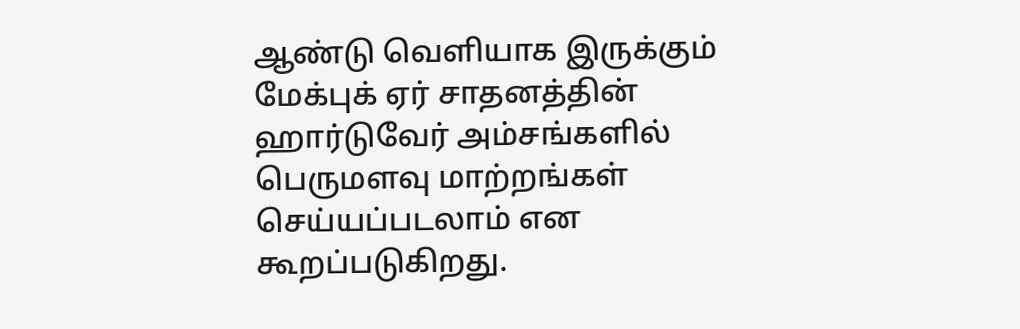ஆண்டு வெளியாக இருக்கும் மேக்புக் ஏர் சாதனத்தின் ஹார்டுவேர் அம்சங்களில் பெருமளவு மாற்றங்கள் செய்யப்படலாம் என கூறப்படுகிறது.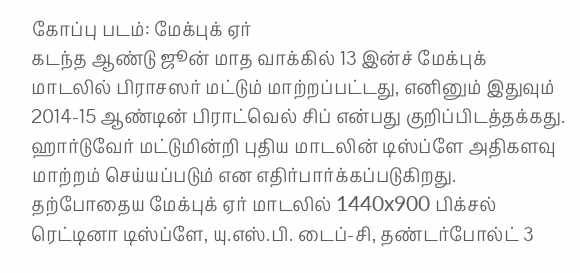கோப்பு படம்: மேக்புக் ஏர்
கடந்த ஆண்டு ஜூன் மாத வாக்கில் 13 இன்ச் மேக்புக் மாடலில் பிராசஸர் மட்டும் மாற்றப்பட்டது, எனினும் இதுவும் 2014-15 ஆண்டின் பிராட்வெல் சிப் என்பது குறிப்பிடத்தக்கது. ஹார்டுவேர் மட்டுமின்றி புதிய மாடலின் டிஸ்ப்ளே அதிகளவு மாற்றம் செய்யப்படும் என எதிர்பார்க்கப்படுகிறது.
தற்போதைய மேக்புக் ஏர் மாடலில் 1440x900 பிக்சல் ரெட்டினா டிஸ்ப்ளே, யு.எஸ்.பி. டைப்-சி, தண்டர்போல்ட் 3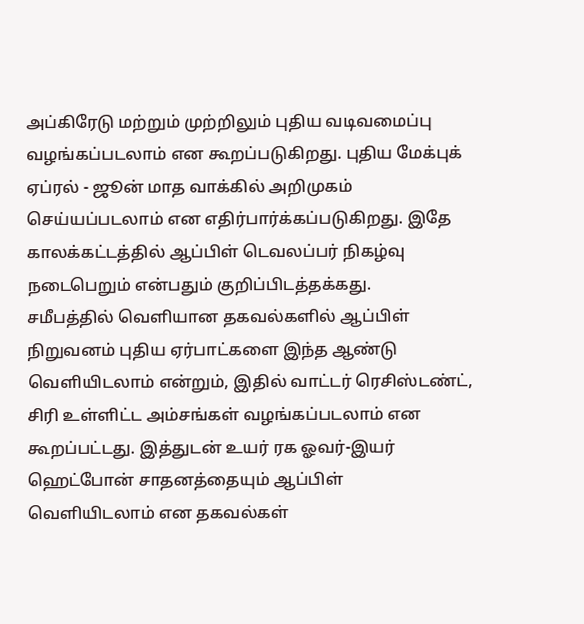அப்கிரேடு மற்றும் முற்றிலும் புதிய வடிவமைப்பு வழங்கப்படலாம் என கூறப்படுகிறது. புதிய மேக்புக் ஏப்ரல் - ஜூன் மாத வாக்கில் அறிமுகம் செய்யப்படலாம் என எதிர்பார்க்கப்படுகிறது. இதே காலக்கட்டத்தில் ஆப்பிள் டெவலப்பர் நிகழ்வு நடைபெறும் என்பதும் குறிப்பிடத்தக்கது.
சமீபத்தில் வெளியான தகவல்களில் ஆப்பிள் நிறுவனம் புதிய ஏர்பாட்களை இந்த ஆண்டு வெளியிடலாம் என்றும், இதில் வாட்டர் ரெசிஸ்டண்ட், சிரி உள்ளிட்ட அம்சங்கள் வழங்கப்படலாம் என கூறப்பட்டது. இத்துடன் உயர் ரக ஓவர்-இயர் ஹெட்போன் சாதனத்தையும் ஆப்பிள் வெளியிடலாம் என தகவல்கள்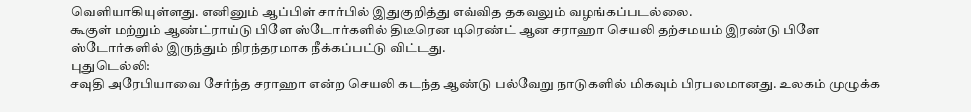வெளியாகியுள்ளது. எனினும் ஆப்பிள் சார்பில் இதுகுறித்து எவ்வித தகவலும் வழங்கப்படல்லை.
கூகுள் மற்றும் ஆண்ட்ராய்டு பிளே ஸ்டோர்களில் திடீரென டிரெண்ட் ஆன சராஹா செயலி தற்சமயம் இரண்டு பிளே ஸ்டோர்களில் இருந்தும் நிரந்தரமாக நீக்கப்பட்டு விட்டது.
புதுடெல்லி:
சவுதி அரேபியாவை சேர்ந்த சராஹா என்ற செயலி கடந்த ஆண்டு பல்வேறு நாடுகளில் மிகவும் பிரபலமானது. உலகம் முழுக்க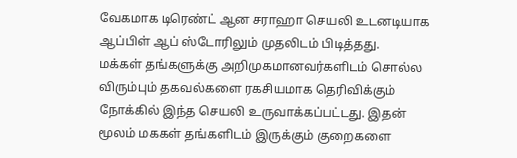வேகமாக டிரெண்ட் ஆன சராஹா செயலி உடனடியாக ஆப்பிள் ஆப் ஸ்டோரிலும் முதலிடம் பிடித்தது.
மக்கள் தங்களுக்கு அறிமுகமானவர்களிடம் சொல்ல விரும்பும் தகவல்களை ரகசியமாக தெரிவிக்கும் நோக்கில் இந்த செயலி உருவாக்கப்பட்டது. இதன் மூலம் மககள் தங்களிடம் இருக்கும் குறைகளை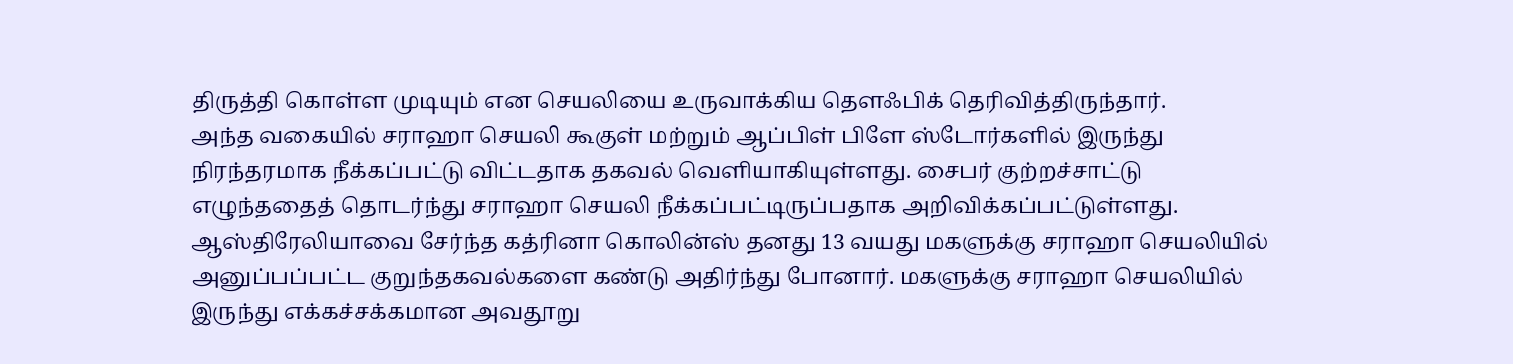திருத்தி கொள்ள முடியும் என செயலியை உருவாக்கிய தௌஃபிக் தெரிவித்திருந்தார்.
அந்த வகையில் சராஹா செயலி கூகுள் மற்றும் ஆப்பிள் பிளே ஸ்டோர்களில் இருந்து நிரந்தரமாக நீக்கப்பட்டு விட்டதாக தகவல் வெளியாகியுள்ளது. சைபர் குற்றச்சாட்டு எழுந்ததைத் தொடர்ந்து சராஹா செயலி நீக்கப்பட்டிருப்பதாக அறிவிக்கப்பட்டுள்ளது.
ஆஸ்திரேலியாவை சேர்ந்த கத்ரினா கொலின்ஸ் தனது 13 வயது மகளுக்கு சராஹா செயலியில் அனுப்பப்பட்ட குறுந்தகவல்களை கண்டு அதிர்ந்து போனார். மகளுக்கு சராஹா செயலியில் இருந்து எக்கச்சக்கமான அவதூறு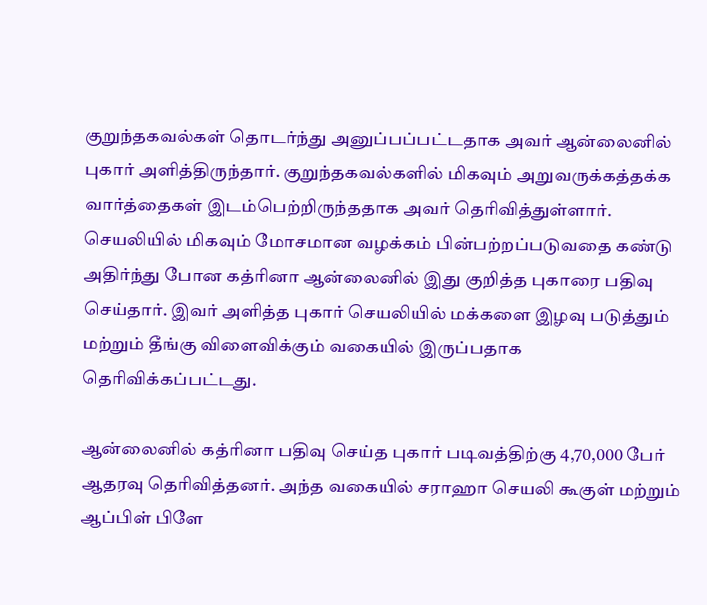குறுந்தகவல்கள் தொடர்ந்து அனுப்பப்பட்டதாக அவர் ஆன்லைனில் புகார் அளித்திருந்தார். குறுந்தகவல்களில் மிகவும் அறுவருக்கத்தக்க வார்த்தைகள் இடம்பெற்றிருந்ததாக அவர் தெரிவித்துள்ளார்.
செயலியில் மிகவும் மோசமான வழக்கம் பின்பற்றப்படுவதை கண்டு அதிர்ந்து போன கத்ரினா ஆன்லைனில் இது குறித்த புகாரை பதிவு செய்தார். இவர் அளித்த புகார் செயலியில் மக்களை இழவு படுத்தும் மற்றும் தீங்கு விளைவிக்கும் வகையில் இருப்பதாக தெரிவிக்கப்பட்டது.

ஆன்லைனில் கத்ரினா பதிவு செய்த புகார் படிவத்திற்கு 4,70,000 பேர் ஆதரவு தெரிவித்தனர். அந்த வகையில் சராஹா செயலி கூகுள் மற்றும் ஆப்பிள் பிளே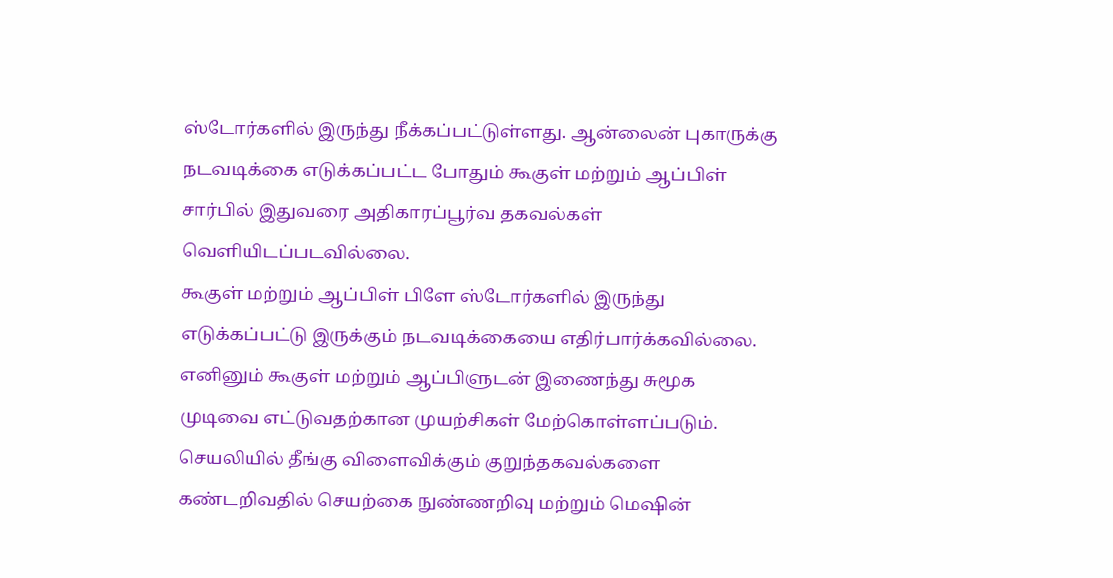ஸ்டோர்களில் இருந்து நீக்கப்பட்டுள்ளது. ஆன்லைன் புகாருக்கு நடவடிக்கை எடுக்கப்பட்ட போதும் கூகுள் மற்றும் ஆப்பிள் சார்பில் இதுவரை அதிகாரப்பூர்வ தகவல்கள் வெளியிடப்படவில்லை.
கூகுள் மற்றும் ஆப்பிள் பிளே ஸ்டோர்களில் இருந்து எடுக்கப்பட்டு இருக்கும் நடவடிக்கையை எதிர்பார்க்கவில்லை. எனினும் கூகுள் மற்றும் ஆப்பிளுடன் இணைந்து சுமூக முடிவை எட்டுவதற்கான முயற்சிகள் மேற்கொள்ளப்படும். செயலியில் தீங்கு விளைவிக்கும் குறுந்தகவல்களை கண்டறிவதில் செயற்கை நுண்ணறிவு மற்றும் மெஷின்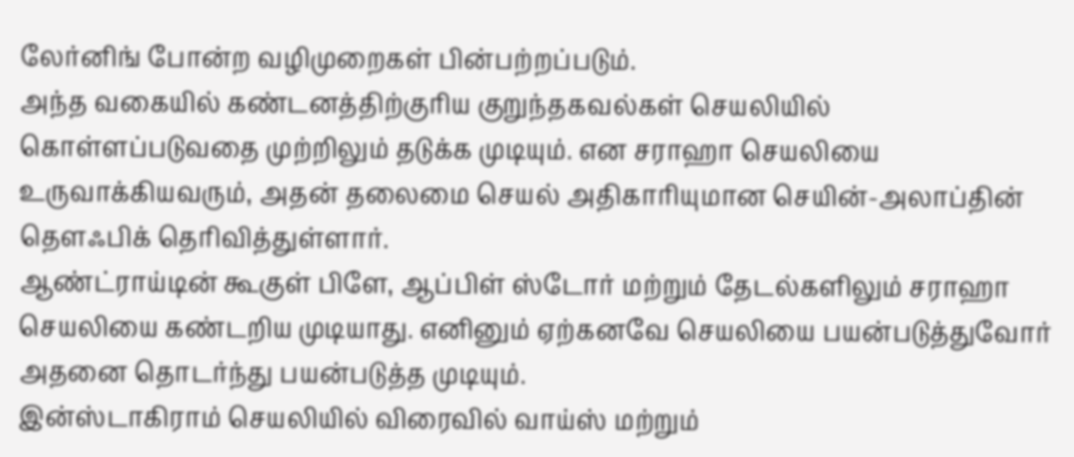லேர்னிங் போன்ற வழிமுறைகள் பின்பற்றப்படும்.
அந்த வகையில் கண்டனத்திற்குரிய குறுந்தகவல்கள் செயலியில் கொள்ளப்படுவதை முற்றிலும் தடுக்க முடியும். என சராஹா செயலியை உருவாக்கியவரும், அதன் தலைமை செயல் அதிகாரியுமான செயின்-அலாப்தின் தௌஃபிக் தெரிவித்துள்ளார்.
ஆண்ட்ராய்டின் கூகுள் பிளே, ஆப்பிள் ஸ்டோர் மற்றும் தேடல்களிலும் சராஹா செயலியை கண்டறிய முடியாது. எனினும் ஏற்கனவே செயலியை பயன்படுத்துவோர் அதனை தொடர்ந்து பயன்படுத்த முடியும்.
இன்ஸ்டாகிராம் செயலியில் விரைவில் வாய்ஸ் மற்றும்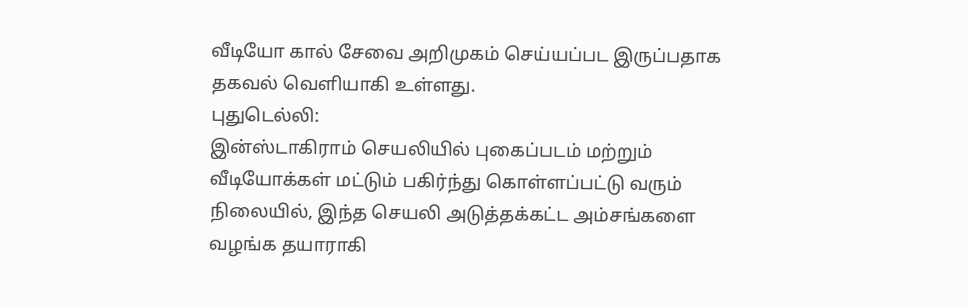வீடியோ கால் சேவை அறிமுகம் செய்யப்பட இருப்பதாக தகவல் வெளியாகி உள்ளது.
புதுடெல்லி:
இன்ஸ்டாகிராம் செயலியில் புகைப்படம் மற்றும் வீடியோக்கள் மட்டும் பகிர்ந்து கொள்ளப்பட்டு வரும் நிலையில், இந்த செயலி அடுத்தக்கட்ட அம்சங்களை வழங்க தயாராகி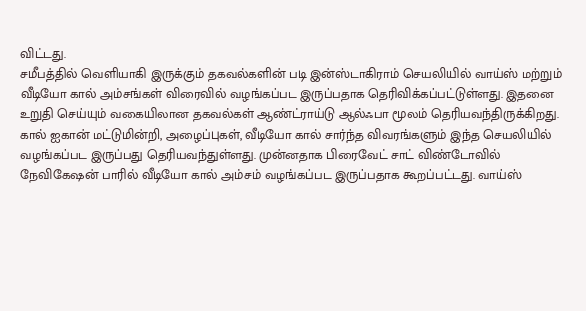விட்டது.
சமீபத்தில் வெளியாகி இருக்கும் தகவல்களின் படி இன்ஸ்டாகிராம் செயலியில் வாய்ஸ் மற்றும் வீடியோ கால் அம்சங்கள் விரைவில் வழங்கப்பட இருப்பதாக தெரிவிக்கப்பட்டுள்ளது. இதனை உறுதி செய்யும் வகையிலான தகவல்கள் ஆண்ட்ராய்டு ஆல்ஃபா மூலம் தெரியவந்திருக்கிறது.
கால் ஐகான் மட்டுமின்றி, அழைப்புகள், வீடியோ கால் சார்ந்த விவரங்களும் இந்த செயலியில் வழங்கப்பட இருப்பது தெரியவந்துள்ளது. முன்னதாக பிரைவேட் சாட் விண்டோவில் நேவிகேஷன் பாரில் வீடியோ கால் அம்சம் வழங்கப்பட இருப்பதாக கூறப்பட்டது. வாய்ஸ்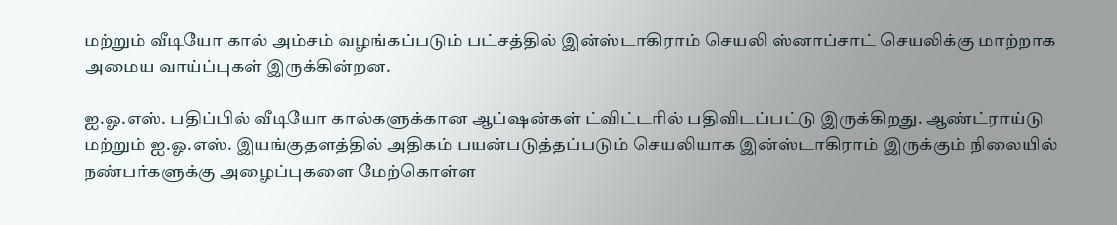மற்றும் வீடியோ கால் அம்சம் வழங்கப்படும் பட்சத்தில் இன்ஸ்டாகிராம் செயலி ஸ்னாப்சாட் செயலிக்கு மாற்றாக அமைய வாய்ப்புகள் இருக்கின்றன.

ஐ.ஓ.எஸ். பதிப்பில் வீடியோ கால்களுக்கான ஆப்ஷன்கள் ட்விட்டரில் பதிவிடப்பட்டு இருக்கிறது. ஆண்ட்ராய்டு மற்றும் ஐ.ஓ.எஸ். இயங்குதளத்தில் அதிகம் பயன்படுத்தப்படும் செயலியாக இன்ஸ்டாகிராம் இருக்கும் நிலையில் நண்பர்களுக்கு அழைப்புகளை மேற்கொள்ள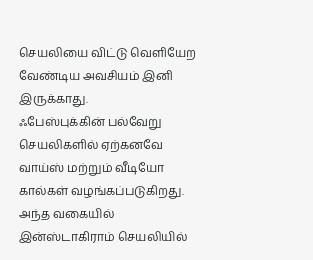செயலியை விட்டு வெளியேற வேண்டிய அவசியம் இனி இருக்காது.
ஃபேஸ்புக்கின் பல்வேறு செயலிகளில் ஏற்கனவே வாய்ஸ் மற்றும் வீடியோ கால்கள் வழங்கப்படுகிறது. அந்த வகையில் இன்ஸ்டாகிராம் செயலியில்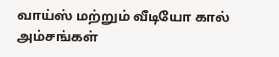வாய்ஸ் மற்றும் வீடியோ கால் அம்சங்கள்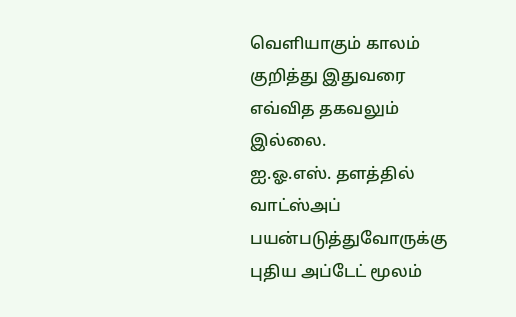வெளியாகும் காலம் குறித்து இதுவரை எவ்வித தகவலும் இல்லை.
ஐ.ஓ.எஸ். தளத்தில் வாட்ஸ்அப் பயன்படுத்துவோருக்கு புதிய அப்டேட் மூலம்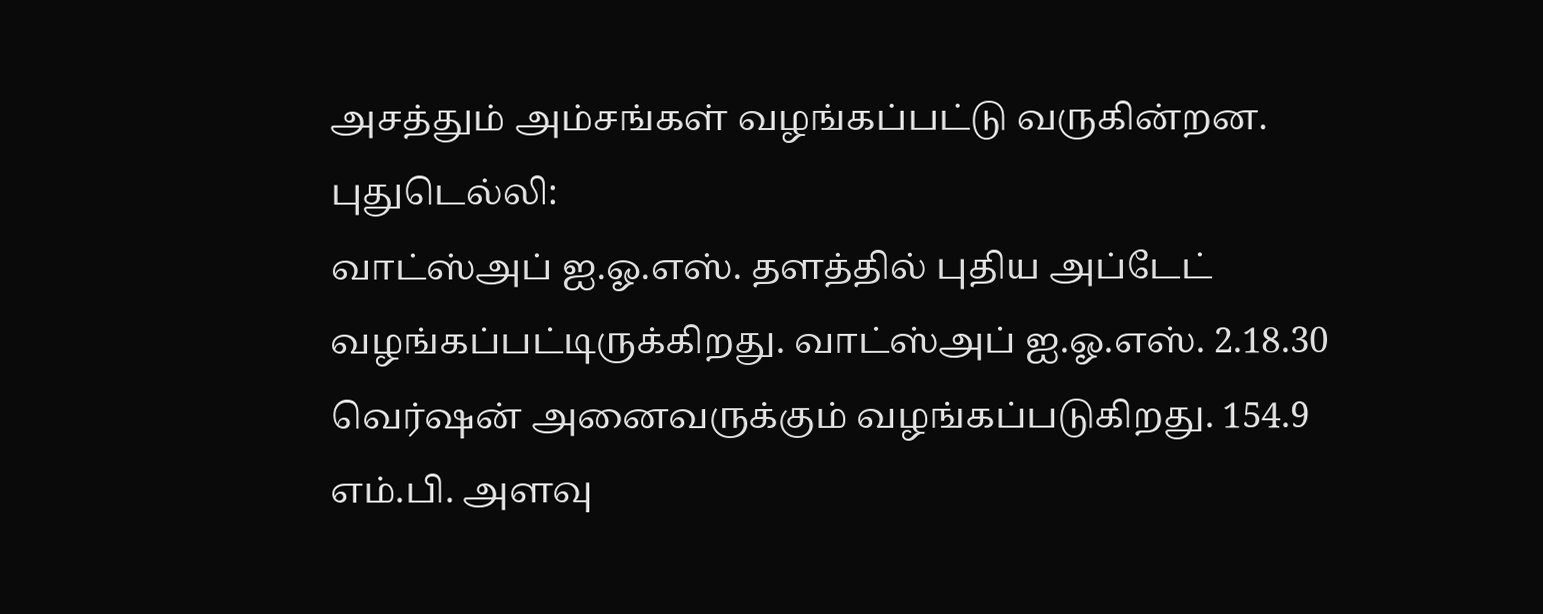அசத்தும் அம்சங்கள் வழங்கப்பட்டு வருகின்றன.
புதுடெல்லி:
வாட்ஸ்அப் ஐ.ஓ.எஸ். தளத்தில் புதிய அப்டேட் வழங்கப்பட்டிருக்கிறது. வாட்ஸ்அப் ஐ.ஓ.எஸ். 2.18.30 வெர்ஷன் அனைவருக்கும் வழங்கப்படுகிறது. 154.9 எம்.பி. அளவு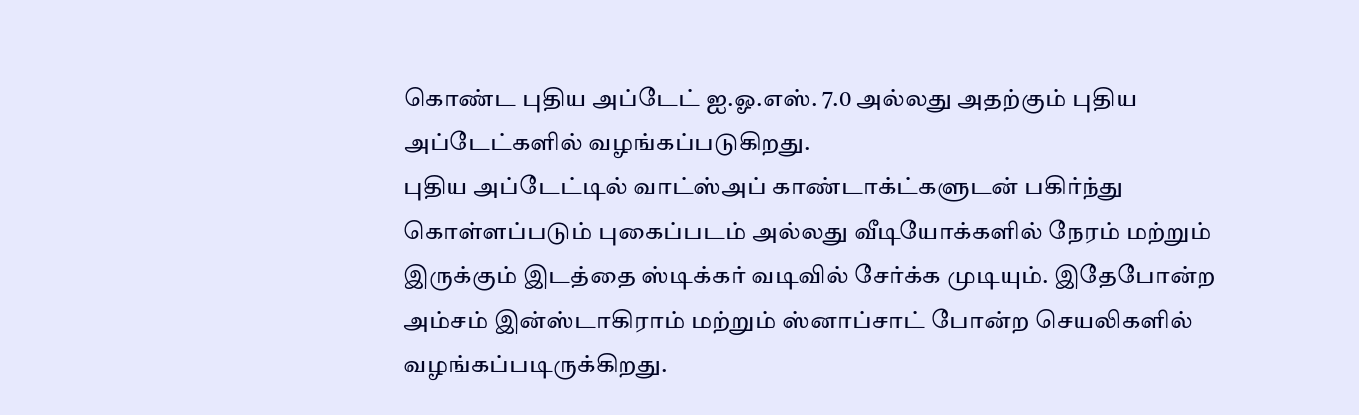கொண்ட புதிய அப்டேட் ஐ.ஓ.எஸ். 7.0 அல்லது அதற்கும் புதிய அப்டேட்களில் வழங்கப்படுகிறது.
புதிய அப்டேட்டில் வாட்ஸ்அப் காண்டாக்ட்களுடன் பகிர்ந்து கொள்ளப்படும் புகைப்படம் அல்லது வீடியோக்களில் நேரம் மற்றும் இருக்கும் இடத்தை ஸ்டிக்கர் வடிவில் சேர்க்க முடியும். இதேபோன்ற அம்சம் இன்ஸ்டாகிராம் மற்றும் ஸ்னாப்சாட் போன்ற செயலிகளில் வழங்கப்படிருக்கிறது.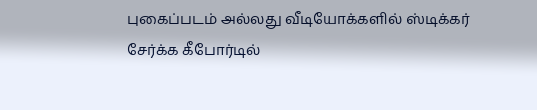புகைப்படம் அல்லது வீடியோக்களில் ஸ்டிக்கர் சேர்க்க கீபோர்டில்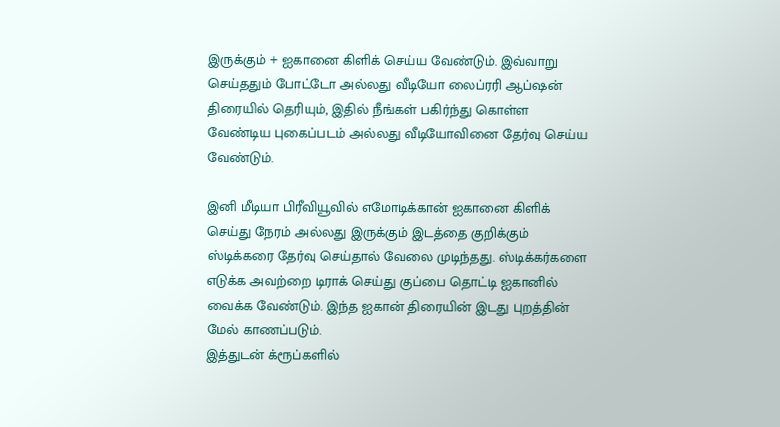இருக்கும் + ஐகானை கிளிக் செய்ய வேண்டும். இவ்வாறு செய்ததும் போட்டோ அல்லது வீடியோ லைப்ரரி ஆப்ஷன் திரையில் தெரியும், இதில் நீங்கள் பகிர்ந்து கொள்ள வேண்டிய புகைப்படம் அல்லது வீடியோவினை தேர்வு செய்ய வேண்டும்.

இனி மீடியா பிரீவியூவில் எமோடிக்கான் ஐகானை கிளிக் செய்து நேரம் அல்லது இருக்கும் இடத்தை குறிக்கும் ஸ்டிக்கரை தேர்வு செய்தால் வேலை முடிந்தது. ஸ்டிக்கர்களை எடுக்க அவற்றை டிராக் செய்து குப்பை தொட்டி ஐகானில் வைக்க வேண்டும். இந்த ஐகான் திரையின் இடது புறத்தின் மேல் காணப்படும்.
இத்துடன் க்ரூப்களில்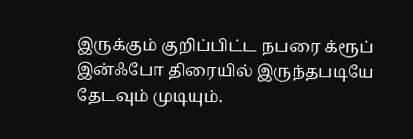இருக்கும் குறிப்பிட்ட நபரை க்ரூப் இன்ஃபோ திரையில் இருந்தபடியே தேடவும் முடியும்.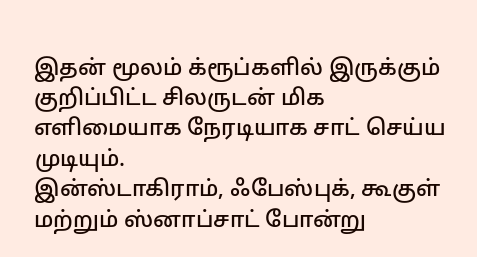இதன் மூலம் க்ரூப்களில் இருக்கும் குறிப்பிட்ட சிலருடன் மிக எளிமையாக நேரடியாக சாட் செய்ய முடியும்.
இன்ஸ்டாகிராம், ஃபேஸ்புக், கூகுள் மற்றும் ஸ்னாப்சாட் போன்று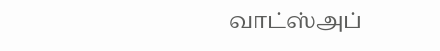வாட்ஸ்அப்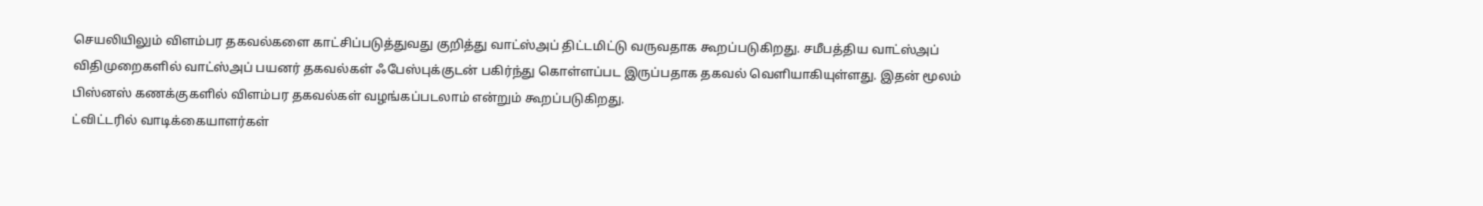செயலியிலும் விளம்பர தகவல்களை காட்சிப்படுத்துவது குறித்து வாட்ஸ்அப் திட்டமிட்டு வருவதாக கூறப்படுகிறது. சமீபத்திய வாட்ஸ்அப் விதிமுறைகளில் வாட்ஸ்அப் பயனர் தகவல்கள் ஃபேஸ்புக்குடன் பகிர்ந்து கொள்ளப்பட இருப்பதாக தகவல் வெளியாகியுள்ளது. இதன் மூலம் பிஸ்னஸ் கணக்குகளில் விளம்பர தகவல்கள் வழங்கப்படலாம் என்றும் கூறப்படுகிறது.
ட்விட்டரில் வாடிக்கையாளர்கள்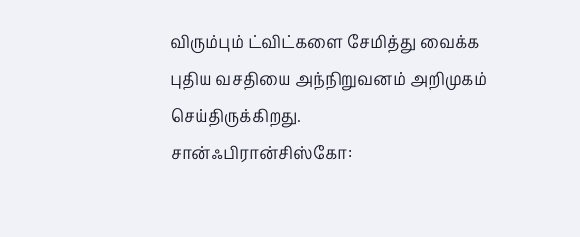விரும்பும் ட்விட்களை சேமித்து வைக்க புதிய வசதியை அந்நிறுவனம் அறிமுகம் செய்திருக்கிறது.
சான்ஃபிரான்சிஸ்கோ: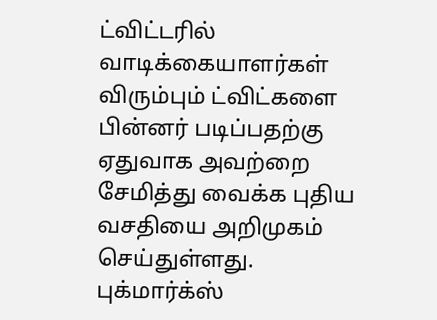ட்விட்டரில் வாடிக்கையாளர்கள் விரும்பும் ட்விட்களை பின்னர் படிப்பதற்கு ஏதுவாக அவற்றை சேமித்து வைக்க புதிய வசதியை அறிமுகம் செய்துள்ளது. புக்மார்க்ஸ்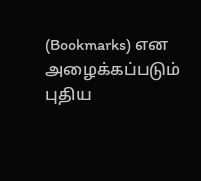(Bookmarks) என அழைக்கப்படும் புதிய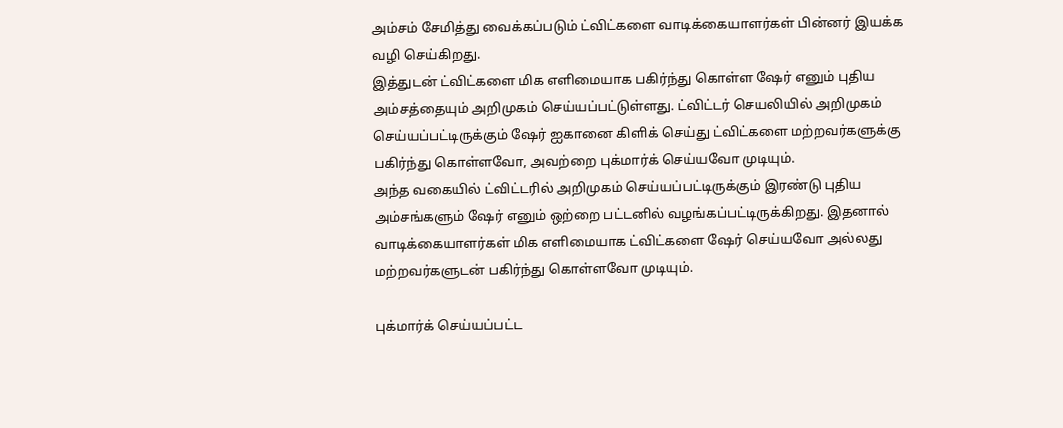அம்சம் சேமித்து வைக்கப்படும் ட்விட்களை வாடிக்கையாளர்கள் பின்னர் இயக்க வழி செய்கிறது.
இத்துடன் ட்விட்களை மிக எளிமையாக பகிர்ந்து கொள்ள ஷேர் எனும் புதிய அம்சத்தையும் அறிமுகம் செய்யப்பட்டுள்ளது. ட்விட்டர் செயலியில் அறிமுகம் செய்யப்பட்டிருக்கும் ஷேர் ஐகானை கிளிக் செய்து ட்விட்களை மற்றவர்களுக்கு பகிர்ந்து கொள்ளவோ, அவற்றை புக்மார்க் செய்யவோ முடியும்.
அந்த வகையில் ட்விட்டரில் அறிமுகம் செய்யப்பட்டிருக்கும் இரண்டு புதிய அம்சங்களும் ஷேர் எனும் ஒற்றை பட்டனில் வழங்கப்பட்டிருக்கிறது. இதனால் வாடிக்கையாளர்கள் மிக எளிமையாக ட்விட்களை ஷேர் செய்யவோ அல்லது மற்றவர்களுடன் பகிர்ந்து கொள்ளவோ முடியும்.

புக்மார்க் செய்யப்பட்ட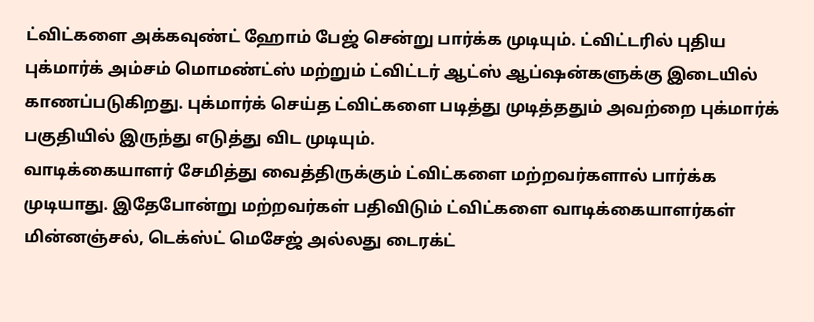ட்விட்களை அக்கவுண்ட் ஹோம் பேஜ் சென்று பார்க்க முடியும். ட்விட்டரில் புதிய புக்மார்க் அம்சம் மொமண்ட்ஸ் மற்றும் ட்விட்டர் ஆட்ஸ் ஆப்ஷன்களுக்கு இடையில் காணப்படுகிறது. புக்மார்க் செய்த ட்விட்களை படித்து முடித்ததும் அவற்றை புக்மார்க் பகுதியில் இருந்து எடுத்து விட முடியும்.
வாடிக்கையாளர் சேமித்து வைத்திருக்கும் ட்விட்களை மற்றவர்களால் பார்க்க முடியாது. இதேபோன்று மற்றவர்கள் பதிவிடும் ட்விட்களை வாடிக்கையாளர்கள் மின்னஞ்சல், டெக்ஸ்ட் மெசேஜ் அல்லது டைரக்ட்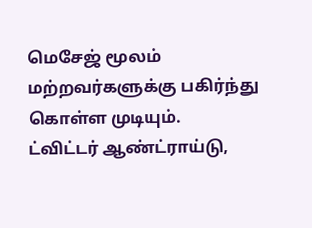மெசேஜ் மூலம் மற்றவர்களுக்கு பகிர்ந்து கொள்ள முடியும்.
ட்விட்டர் ஆண்ட்ராய்டு,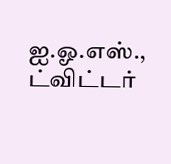ஐ.ஓ.எஸ்., ட்விட்டர்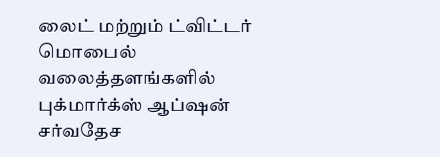லைட் மற்றும் ட்விட்டர் மொபைல் வலைத்தளங்களில் புக்மார்க்ஸ் ஆப்ஷன் சர்வதேச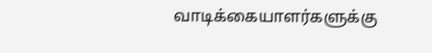வாடிக்கையாளர்களுக்கு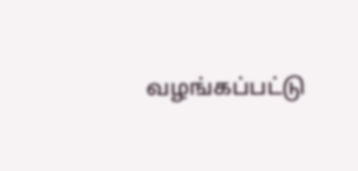வழங்கப்பட்டு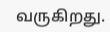வருகிறது.